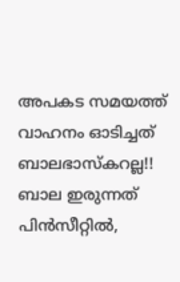അപകട സമയത്ത് വാഹനം ഓടിച്ചത് ബാലഭാസ്കറല്ല!! ബാല ഇരുന്നത് പിൻസീറ്റിൽ,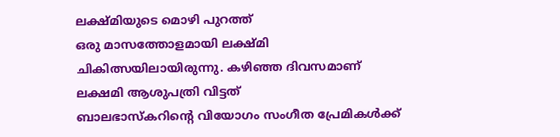ലക്ഷ്മിയുടെ മൊഴി പുറത്ത്
ഒരു മാസത്തോളമായി ലക്ഷ്മി ചികിത്സയിലായിരുന്നു. കഴിഞ്ഞ ദിവസമാണ് ലക്ഷമി ആശുപത്രി വിട്ടത്
ബാലഭാസ്കറിന്റെ വിയോഗം സംഗീത പ്രേമികൾക്ക്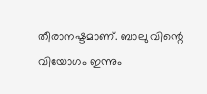തീരാനഷ്ടമാണ്. ബാലു വിന്റെ വിയോഗം ഇന്നും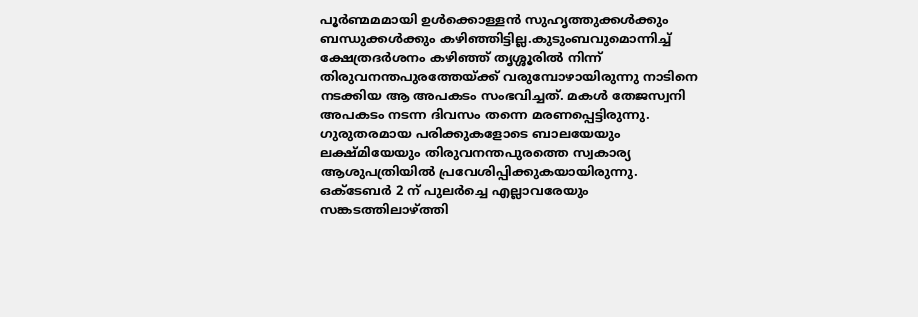പൂർണ്മമമായി ഉൾക്കൊള്ളൻ സുഹൃത്തുക്കൾക്കും ബന്ധുക്കൾക്കും കഴിഞ്ഞിട്ടില്ല.കുടുംബവുമൊന്നിച്ച് ക്ഷേത്രദർശനം കഴിഞ്ഞ് തൃശ്ശൂരിൽ നിന്ന് തിരുവനന്തപുരത്തേയ്ക്ക് വരുമ്പോഴായിരുന്നു നാടിനെ നടക്കിയ ആ അപകടം സംഭവിച്ചത്. മകൾ തേജസ്വനി അപകടം നടന്ന ദിവസം തന്നെ മരണപ്പെട്ടിരുന്നു. ഗുരുതരമായ പരിക്കുകളോടെ ബാലയേയും ലക്ഷ്മിയേയും തിരുവനന്തപുരത്തെ സ്വകാര്യ ആശുപത്രിയിൽ പ്രവേശിപ്പിക്കുകയായിരുന്നു. ഒക്ടേബർ 2 ന് പുലർച്ചെ എല്ലാവരേയും സങ്കടത്തിലാഴ്ത്തി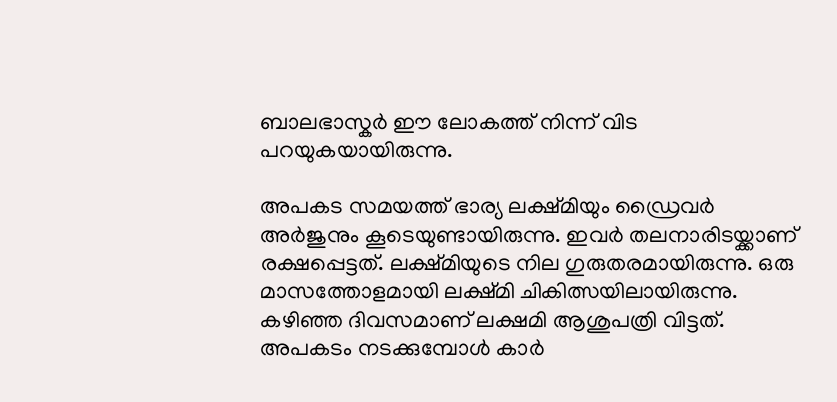ബാലഭാസ്കർ ഈ ലോകത്ത് നിന്ന് വിട പറയുകയായിരുന്നു.

അപകട സമയത്ത് ഭാര്യ ലക്ഷ്മിയും ഡ്രൈവർ അർജുനും കൂടെയുണ്ടായിരുന്നു. ഇവർ തലനാരിടയ്ക്കാണ് രക്ഷപ്പെട്ടത്. ലക്ഷ്മിയുടെ നില ഗുരുതരമായിരുന്നു. ഒരു മാസത്തോളമായി ലക്ഷ്മി ചികിത്സയിലായിരുന്നു. കഴിഞ്ഞ ദിവസമാണ് ലക്ഷമി ആശുപത്രി വിട്ടത്. അപകടം നടക്കുമ്പോൾ കാർ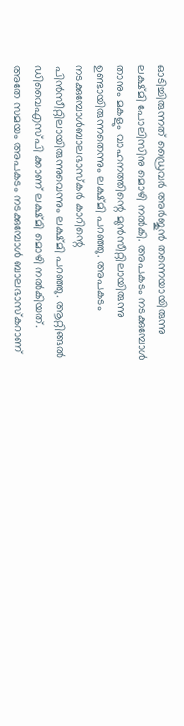ഓടിച്ചിരുന്നത് ഡ്രൈവർ അർജുൻ തന്നെയായിരുന്നു ലക്ഷ്മി പോലിസിനു മൊഴി നൽകി. അപകടം നടക്കുമ്പോൾ താനും മകളും വാഹനത്തിന്റെ മുൻസീറ്റിലായിരുന്നു ഉണ്ടായിരുന്നതെന്നും ലക്ഷ്മി പറഞ്ഞു. അപകടം നടക്കുമ്പോൾബാലഭാസ്കർ കാറിന്റെ പിൻസീറ്റിലായിരുന്നുവെന്നും ലക്ഷ്മി പറഞ്ഞു. ആറ്റിങ്ങൽ ഡിവൈഎസ്പി ക്കാണ് ലക്ഷ്മി മൊഴി നൽകിയത്.
അതേ സമയം അപകടം നടക്കുമ്പോൾ ബാലഭാസ്കറാണ്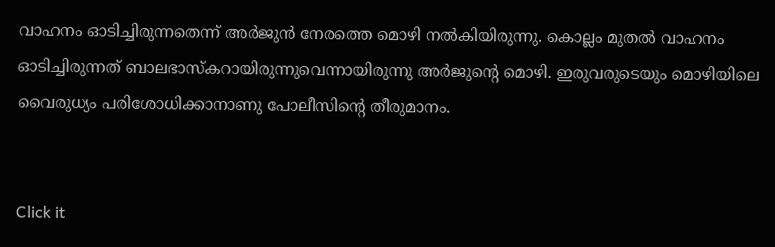വാഹനം ഓടിച്ചിരുന്നതെന്ന് അർജുൻ നേരത്തെ മൊഴി നൽകിയിരുന്നു. കൊല്ലം മുതൽ വാഹനം ഓടിച്ചിരുന്നത് ബാലഭാസ്കറായിരുന്നുവെന്നായിരുന്നു അർജുന്റെ മൊഴി. ഇരുവരുടെയും മൊഴിയിലെ വൈരുധ്യം പരിശോധിക്കാനാണു പോലീസിന്റെ തീരുമാനം.


Click it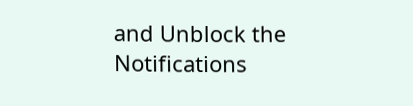and Unblock the Notifications